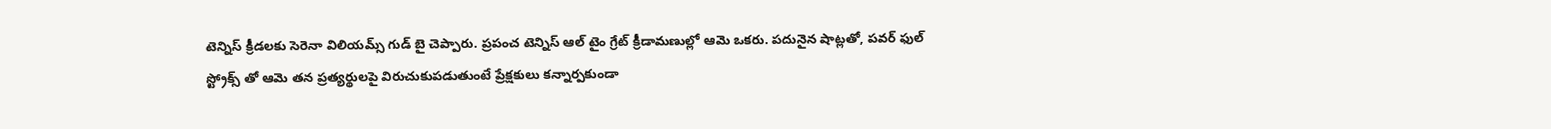టెన్నిస్ క్రీడలకు సెరెనా విలియమ్స్ గుడ్ బై చెప్పారు. ప్రపంచ టెన్నిస్ ఆల్ టైం గ్రేట్ క్రీడామణుల్లో ఆమె ఒకరు. పదునైన షాట్లతో, పవర్ ఫుల్ స్ట్రోక్స్ తో ఆమె తన ప్రత్యర్థులపై విరుచుకుపడుతుంటే ప్రేక్షకులు కన్నార్పకుండా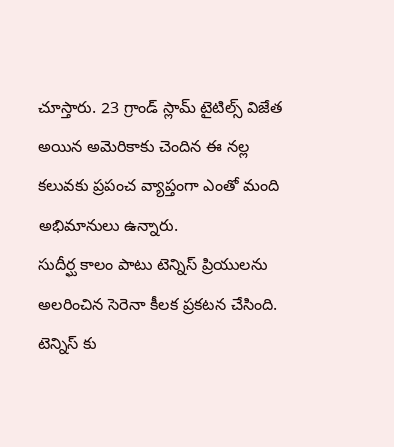చూస్తారు. 23 గ్రాండ్ స్లామ్ టైటిల్స్ విజేత అయిన అమెరికాకు చెందిన ఈ నల్ల కలువకు ప్రపంచ వ్యాప్తంగా ఎంతో మంది అభిమానులు ఉన్నారు.
సుదీర్ఘ కాలం పాటు టెన్నిస్ ప్రియులను అలరించిన సెరెనా కీలక ప్రకటన చేసింది. టెన్నిస్ కు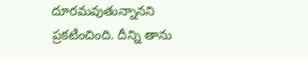దూరమవుతున్నానని ప్రకటించింది. దీన్ని తాను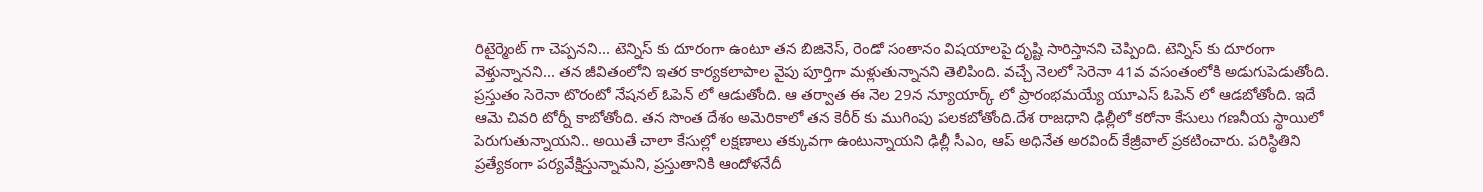రిటైర్మెంట్ గా చెప్పనని... టెన్నిస్ కు దూరంగా ఉంటూ తన బిజినెస్, రెండో సంతానం విషయాలపై దృష్టి సారిస్తానని చెప్పింది. టెన్నిస్ కు దూరంగా వెళ్తున్నానని... తన జీవితంలోని ఇతర కార్యకలాపాల వైపు పూర్తిగా మళ్లుతున్నానని తెలిపింది. వచ్చే నెలలో సెరెనా 41వ వసంతంలోకి అడుగుపెడుతోంది.
ప్రస్తుతం సెరెనా టొరంటో నేషనల్ ఓపెన్ లో ఆడుతోంది. ఆ తర్వాత ఈ నెల 29న న్యూయార్క్ లో ప్రారంభమయ్యే యూఎస్ ఓపెన్ లో ఆడబోతోంది. ఇదే ఆమె చివరి టోర్నీ కాబోతోంది. తన సొంత దేశం అమెరికాలో తన కెరీర్ కు ముగింపు పలకబోతోంది.దేశ రాజధాని ఢిల్లీలో కరోనా కేసులు గణనీయ స్థాయిలో పెరుగుతున్నాయని.. అయితే చాలా కేసుల్లో లక్షణాలు తక్కువగా ఉంటున్నాయని ఢిల్లీ సీఎం, ఆప్ అధినేత అరవింద్ కేజ్రీవాల్ ప్రకటించారు. పరిస్థితిని ప్రత్యేకంగా పర్యవేక్షిస్తున్నామని, ప్రస్తుతానికి ఆందోళనేదీ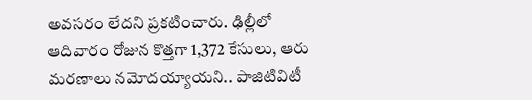అవసరం లేదని ప్రకటించారు. ఢిల్లీలో ఆదివారం రోజున కొత్తగా 1,372 కేసులు, ఆరు మరణాలు నమోదయ్యాయని.. పాజిటివిటీ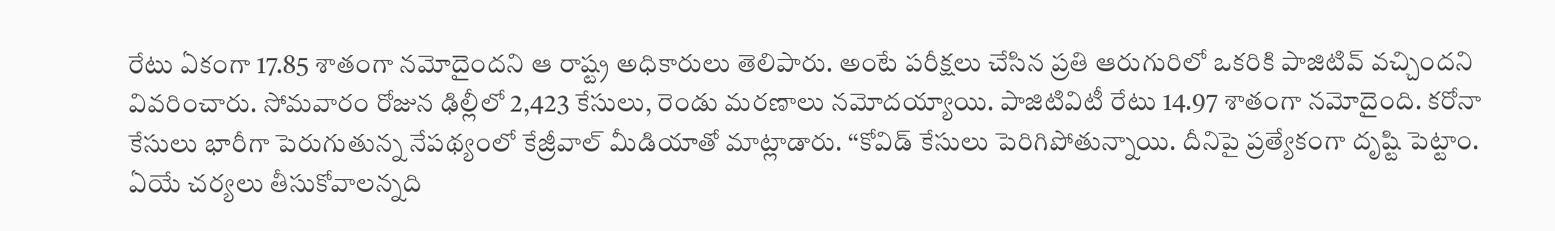రేటు ఏకంగా 17.85 శాతంగా నమోదైందని ఆ రాష్ట్ర అధికారులు తెలిపారు. అంటే పరీక్షలు చేసిన ప్రతి ఆరుగురిలో ఒకరికి పాజిటివ్ వచ్చిందని వివరించారు. సోమవారం రోజున ఢిల్లీలో 2,423 కేసులు, రెండు మరణాలు నమోదయ్యాయి. పాజిటివిటీ రేటు 14.97 శాతంగా నమోదైంది. కరోనా కేసులు భారీగా పెరుగుతున్న నేపథ్యంలో కేజ్రీవాల్ మీడియాతో మాట్లాడారు. ‘‘కోవిడ్ కేసులు పెరిగిపోతున్నాయి. దీనిపై ప్రత్యేకంగా దృష్టి పెట్టాం. ఏయే చర్యలు తీసుకోవాలన్నది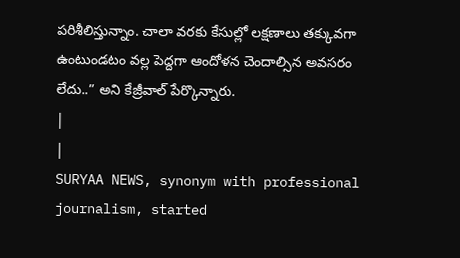పరిశీలిస్తున్నాం. చాలా వరకు కేసుల్లో లక్షణాలు తక్కువగా ఉంటుండటం వల్ల పెద్దగా ఆందోళన చెందాల్సిన అవసరం లేదు..” అని కేజ్రీవాల్ పేర్కొన్నారు.
|
|
SURYAA NEWS, synonym with professional journalism, started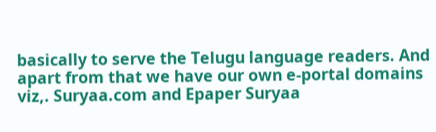basically to serve the Telugu language readers. And apart from that we have our own e-portal domains viz,. Suryaa.com and Epaper Suryaa